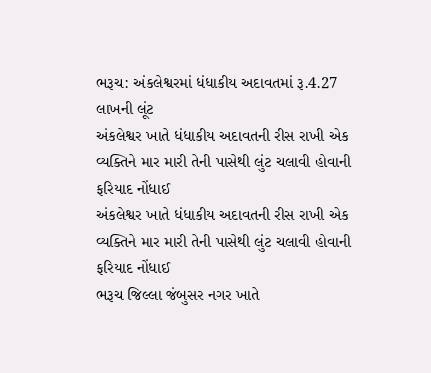ભરૂચ: અંકલેશ્વરમાં ધંધાકીય અદાવતમાં રૂ.4.27 લાખની લૂંટ
અંકલેશ્વર ખાતે ધંધાકીય અદાવતની રીસ રાખી એક વ્યક્તિને માર મારી તેની પાસેથી લુંટ ચલાવી હોવાની ફરિયાદ નોંધાઈ
અંકલેશ્વર ખાતે ધંધાકીય અદાવતની રીસ રાખી એક વ્યક્તિને માર મારી તેની પાસેથી લુંટ ચલાવી હોવાની ફરિયાદ નોંધાઈ
ભરૂચ જિલ્લા જંબુસર નગર ખાતે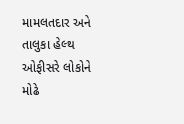મામલતદાર અને તાલુકા હેલ્થ ઓફીસરે લોકોને મોઢે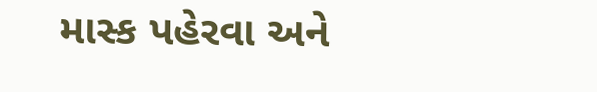માસ્ક પહેરવા અને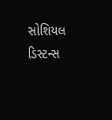સોશિયલ ડિસ્ટન્સ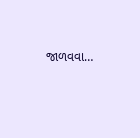જાળવવા…